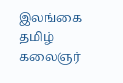இலங்கை தமிழ் கலைஞர்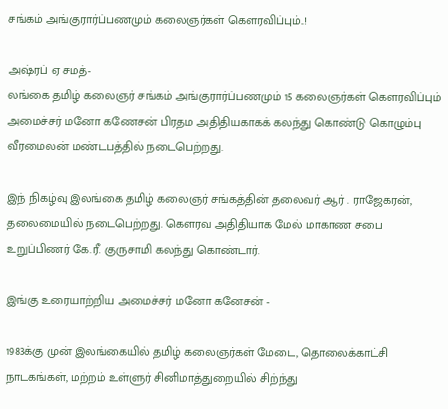சங்கம் அங்குரார்ப்பணமும் கலைஞர்கள் கௌரவிப்பும்..!

அஷ்ரப் ஏ சமத்-
லங்கை தமிழ் கலைஞர் சங்கம் அங்குரார்ப்பணமும் 15 கலைஞர்கள் கௌரவிப்பும் அமைச்சர் மனோ கணேசன் பிரதம அதிதியகாகக் கலந்து கொண்டு கொழும்பு வீரமைலன் மண்டபத்தில் நடைபெற்றது.

இந் நிகழ்வு இலங்கை தமிழ் கலைஞர் சங்கத்தின் தலைவர் ஆர் . ராஜேகரன், தலைமையில் நடைபெற்றது. கௌரவ அதிதியாக மேல் மாகாண சபை உறுப்பிணர் கே.ரீ. குருசாமி கலந்து கொண்டார்.

இங்கு உரையாற்றிய அமைச்சர் மனோ கனேசன் -

1983க்கு முன் இலங்கையில் தமிழ் கலைஞர்கள் மேடை, தொலைக்காட்சி நாடகங்கள், மற்றம் உள்ளுர் சினிமாத்துறையில் சிற்ந்து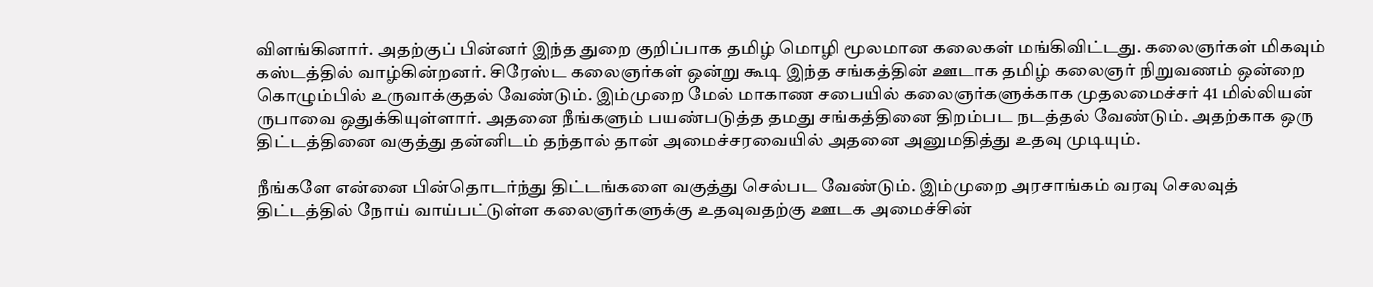விளங்கினார். அதற்குப் பின்னர் இந்த துறை குறிப்பாக தமிழ் மொழி மூலமான கலைகள் மங்கிவிட்டது. கலைஞர்கள் மிகவும் கஸ்டத்தில் வாழ்கின்றனர். சிரேஸ்ட கலைஞர்கள் ஒன்று கூடி இந்த சங்கத்தின் ஊடாக தமிழ் கலைஞர் நிறுவணம் ஒன்றை கொழும்பில் உருவாக்குதல் வேண்டும். இம்முறை மேல் மாகாண சபையில் கலைஞர்களுக்காக முதலமைச்சர் 41 மில்லியன் ருபாவை ஒதுக்கியுள்ளார். அதனை நீங்களும் பயண்படுத்த தமது சங்கத்தினை திறம்பட நடத்தல் வேண்டும். அதற்காக ஒரு திட்டத்தினை வகுத்து தன்னிடம் தந்தால் தான் அமைச்சரவையில் அதனை அனுமதித்து உதவு முடியும்.

நீங்களே என்னை பின்தொடர்ந்து திட்டங்களை வகுத்து செல்பட வேண்டும். இம்முறை அரசாங்கம் வரவு செலவுத் திட்டத்தில் நோய் வாய்பட்டுள்ள கலைஞர்களுக்கு உதவுவதற்கு ஊடக அமைச்சின்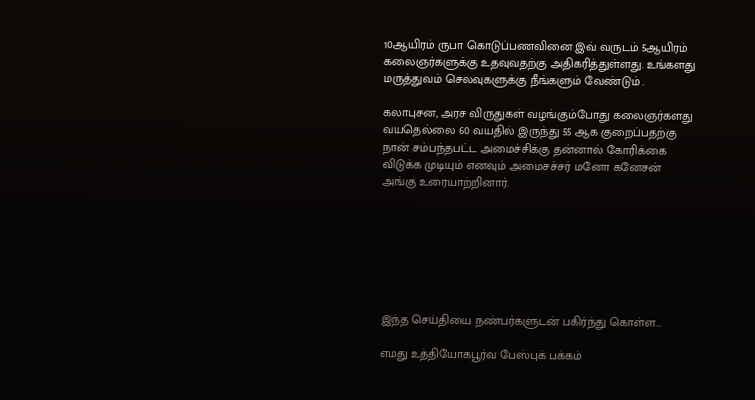10ஆயிரம் ருபா கொடுப்பணவினை இவ் வருடம் 5ஆயிரம் கலைஞர்களுக்கு உதவுவதற்கு அதிகரித்துள்ளது. உங்களது மருத்துவம் செலவுகளுக்கு நீங்களும் வேண்டும் .

கலாபுசன, அரச விருதுகள் வழங்கும்போது கலைஞர்களது வயதெல்லை 60 வயதில் இருந்து 55 ஆக குறைப்பதற்கு நான் சம்பந்தபட்ட அமைச்சிக்கு தன்னால் கோரிக்கை விடுக்க முடியும் எனவும் அமைசச்சர் மனோ கனேசன் அங்கு உரையாற்றினார்.







இந்த செய்தியை நண்பர்களுடன் பகிர்ந்து கொள்ள...

எமது உத்தியோகபூர்வ பேஸ்புக் பக்கம்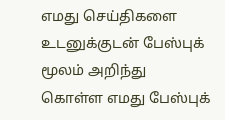எமது செய்திகளை உடனுக்குடன் பேஸ்புக் மூலம் அறிந்து கொள்ள எமது பேஸ்புக்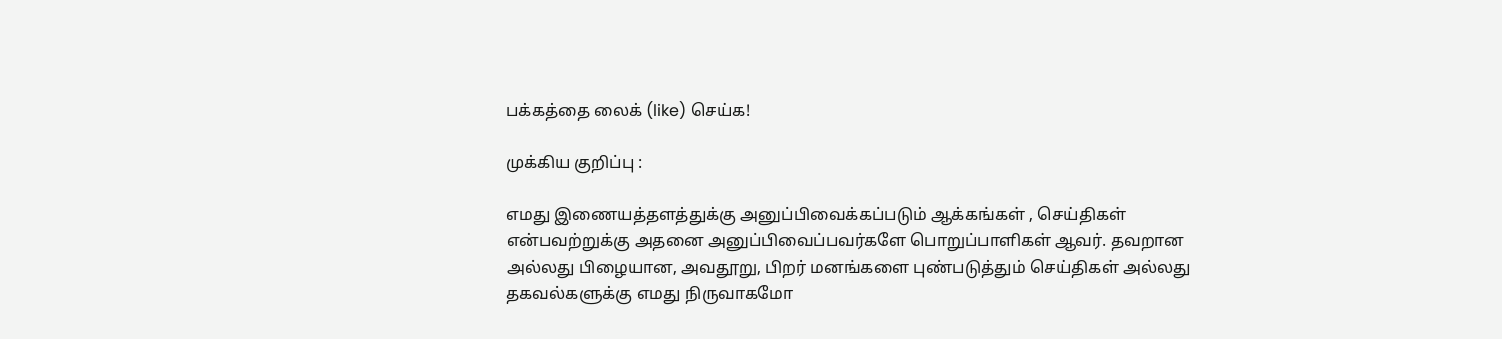பக்கத்தை லைக் (like) செய்க!

முக்கிய குறிப்பு :

எமது இணையத்தளத்துக்கு அனுப்பிவைக்கப்படும் ஆக்கங்கள் , செய்திகள் என்பவற்றுக்கு அதனை அனுப்பிவைப்பவர்களே பொறுப்பாளிகள் ஆவர். தவறான அல்லது பிழையான, அவதூறு, பிறர் மனங்களை புண்படுத்தும் செய்திகள் அல்லது தகவல்களுக்கு எமது நிருவாகமோ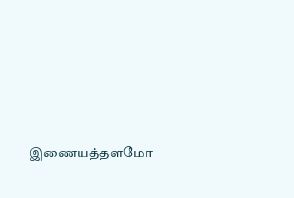இணையத்தளமோ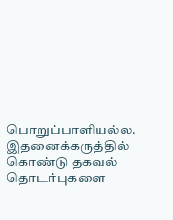பொறுப்பாளியல்ல. இதனைக்கருத்தில் கொண்டு தகவல் தொடர்புகளை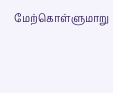மேற்கொள்ளுமாறு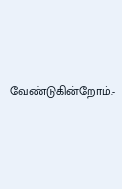வேண்டுகின்றோம்.-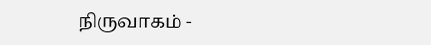நிருவாகம் -